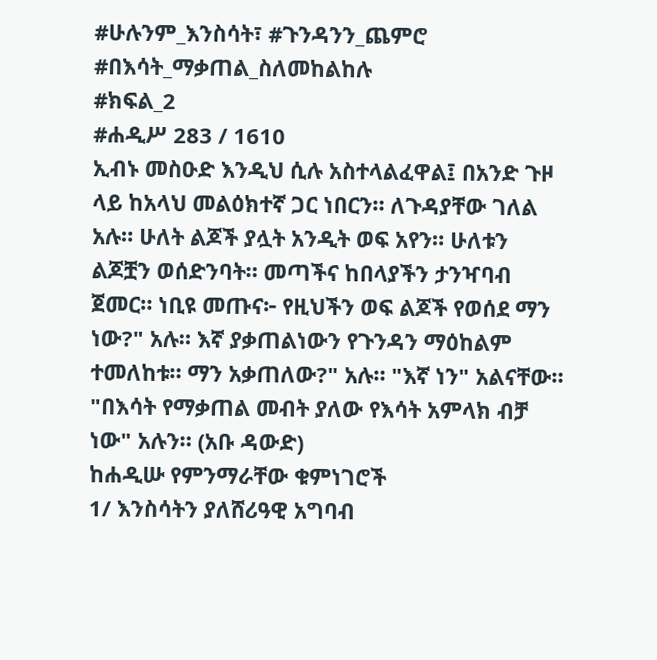#ሁሉንም_እንስሳት፣ #ጉንዳንን_ጨምሮ #በእሳት_ማቃጠል_ስለመከልከሉ
#ክፍል_2
#ሐዲሥ 283 / 1610
ኢብኑ መስዑድ እንዲህ ሲሉ አስተላልፈዋል፤ በአንድ ጉዞ ላይ ከአላህ መልዕክተኛ ጋር ነበርን። ለጉዳያቸው ገለል አሉ። ሁለት ልጆች ያሏት አንዲት ወፍ አየን። ሁለቱን ልጆቿን ወሰድንባት። መጣችና ከበላያችን ታንዣባብ ጀመር። ነቢዩ መጡና፦ የዚህችን ወፍ ልጆች የወሰደ ማን ነው?" አሉ። እኛ ያቃጠልነውን የጉንዳን ማዕከልም ተመለከቱ። ማን አቃጠለው?" አሉ። "እኛ ነን" አልናቸው። "በእሳት የማቃጠል መብት ያለው የእሳት አምላክ ብቻ ነው" አሉን። (አቡ ዳውድ)
ከሐዲሡ የምንማራቸው ቁምነገሮች
1/ እንስሳትን ያለሸሪዓዊ አግባብ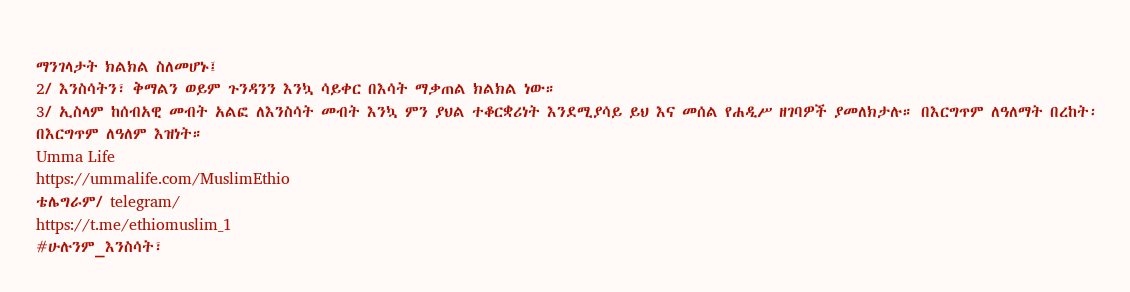ማንገላታት ክልክል ስለመሆኑ፤
2/ እንስሳትን፣ ቅማልን ወይም ጉንዳንን እንኳ ሳይቀር በእሳት ማቃጠል ክልክል ነው።
3/ ኢስላም ከሰብአዊ መብት አልፎ ለእንስሳት መብት እንኳ ምን ያህል ተቆርቋሪነት እንደሚያሳይ ይህ እና መሰል የሐዲሥ ዘገባዎች ያመለክታሉ። በእርግጥም ለዓለማት በረከት፡ በእርግጥም ለዓለም እዝነት።
Umma Life
https://ummalife.com/MuslimEthio
ቴሌግራም/ telegram/
https://t.me/ethiomuslim_1
#ሁሉንም_እንስሳት፣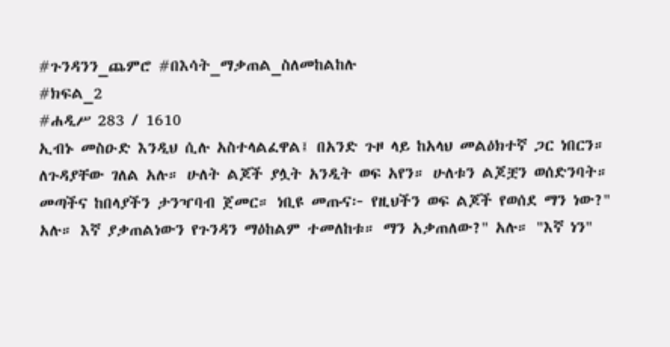#ጉንዳንን_ጨምሮ #በእሳት_ማቃጠል_ስለመከልከሉ
#ክፍል_2
#ሐዲሥ 283 / 1610
ኢብኑ መስዑድ እንዲህ ሲሉ አስተላልፈዋል፤ በአንድ ጉዞ ላይ ከአላህ መልዕክተኛ ጋር ነበርን። ለጉዳያቸው ገለል አሉ። ሁለት ልጆች ያሏት አንዲት ወፍ አየን። ሁለቱን ልጆቿን ወሰድንባት። መጣችና ከበላያችን ታንዣባብ ጀመር። ነቢዩ መጡና፦ የዚህችን ወፍ ልጆች የወሰደ ማን ነው?" አሉ። እኛ ያቃጠልነውን የጉንዳን ማዕከልም ተመለከቱ። ማን አቃጠለው?" አሉ። "እኛ ነን"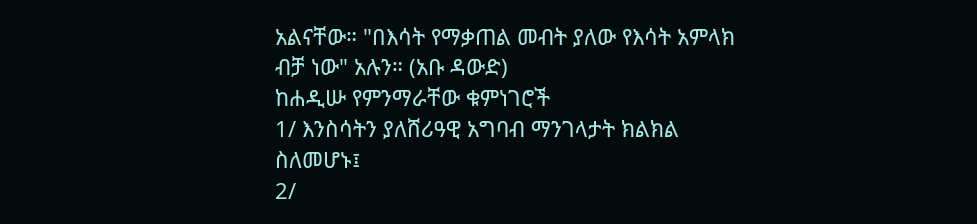አልናቸው። "በእሳት የማቃጠል መብት ያለው የእሳት አምላክ ብቻ ነው" አሉን። (አቡ ዳውድ)
ከሐዲሡ የምንማራቸው ቁምነገሮች
1/ እንስሳትን ያለሸሪዓዊ አግባብ ማንገላታት ክልክል ስለመሆኑ፤
2/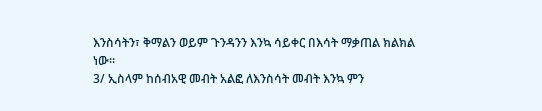እንስሳትን፣ ቅማልን ወይም ጉንዳንን እንኳ ሳይቀር በእሳት ማቃጠል ክልክል ነው።
3/ ኢስላም ከሰብአዊ መብት አልፎ ለእንስሳት መብት እንኳ ምን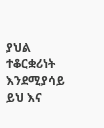ያህል ተቆርቋሪነት እንደሚያሳይ ይህ እና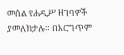መሰል የሐዲሥ ዘገባዎች ያመለክታሉ። በእርግጥም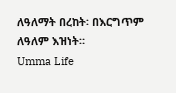ለዓለማት በረከት፡ በእርግጥም ለዓለም እዝነት።
Umma Life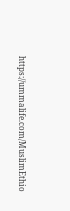https://ummalife.com/MuslimEthio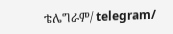ቴሌግራም/ telegram/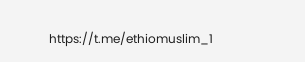https://t.me/ethiomuslim_1